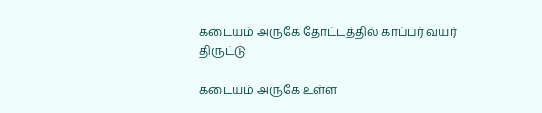கடையம் அருகே தோட்டத்தில் காப்பர் வயர் திருட்டு

கடையம் அருகே உள்ள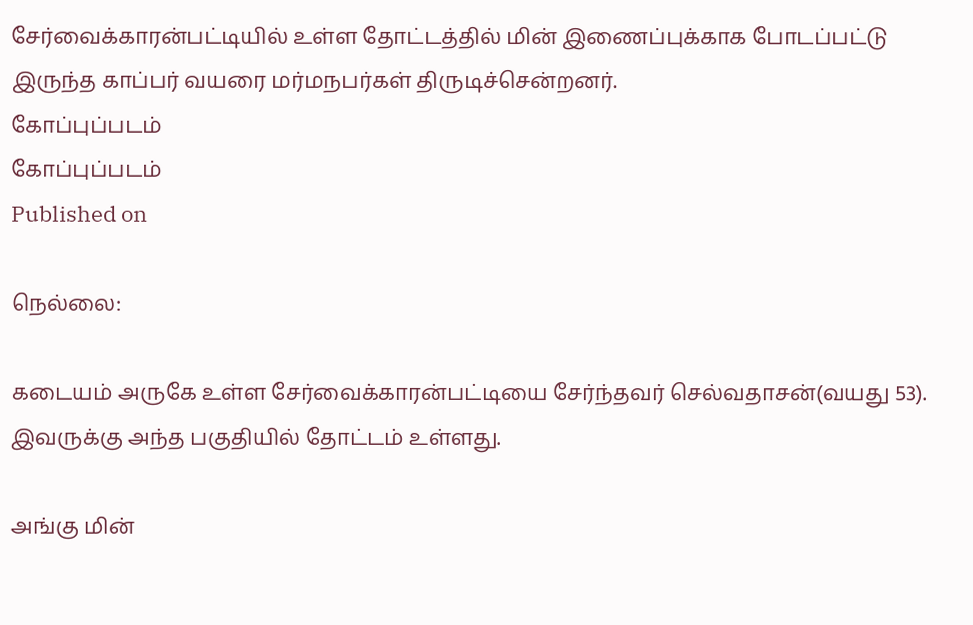சேர்வைக்காரன்பட்டியில் உள்ள தோட்டத்தில் மின் இணைப்புக்காக போடப்பட்டு இருந்த காப்பர் வயரை மர்மநபர்கள் திருடிச்சென்றனர்.
கோப்புப்படம்
கோப்புப்படம்
Published on

நெல்லை:

கடையம் அருகே உள்ள சேர்வைக்காரன்பட்டியை சேர்ந்தவர் செல்வதாசன்(வயது 53). இவருக்கு அந்த பகுதியில் தோட்டம் உள்ளது.

அங்கு மின்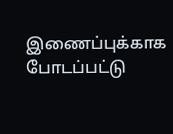இணைப்புக்காக போடப்பட்டு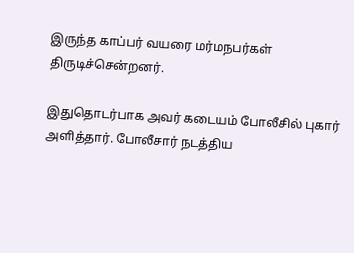இருந்த காப்பர் வயரை மர்மநபர்கள் திருடிச்சென்றனர்.

இதுதொடர்பாக அவர் கடையம் போலீசில் புகார் அளித்தார். போலீசார் நடத்திய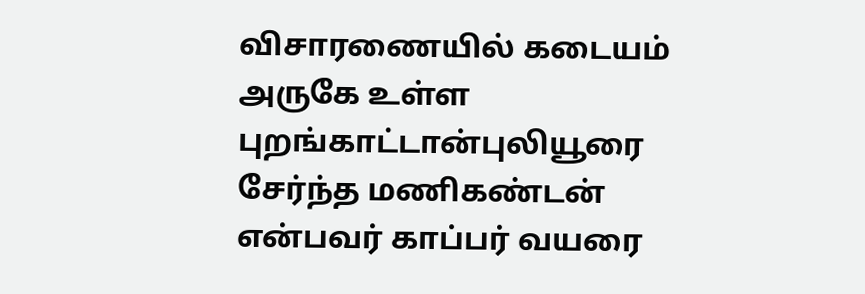விசாரணையில் கடையம் அருகே உள்ள புறங்காட்டான்புலியூரை சேர்ந்த மணிகண்டன் என்பவர் காப்பர் வயரை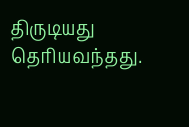திருடியது தெரியவந்தது.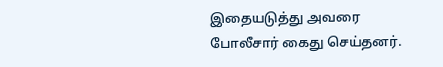இதையடுத்து அவரை போலீசார் கைது செய்தனர்.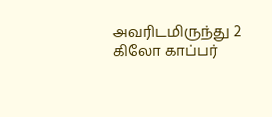அவரிடமிருந்து 2 கிலோ காப்பர்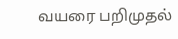வயரை பறிமுதல்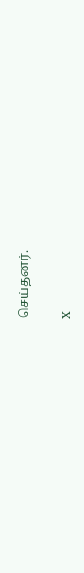செய்தனர்.

X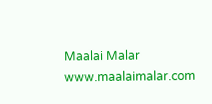Maalai Malar
www.maalaimalar.com